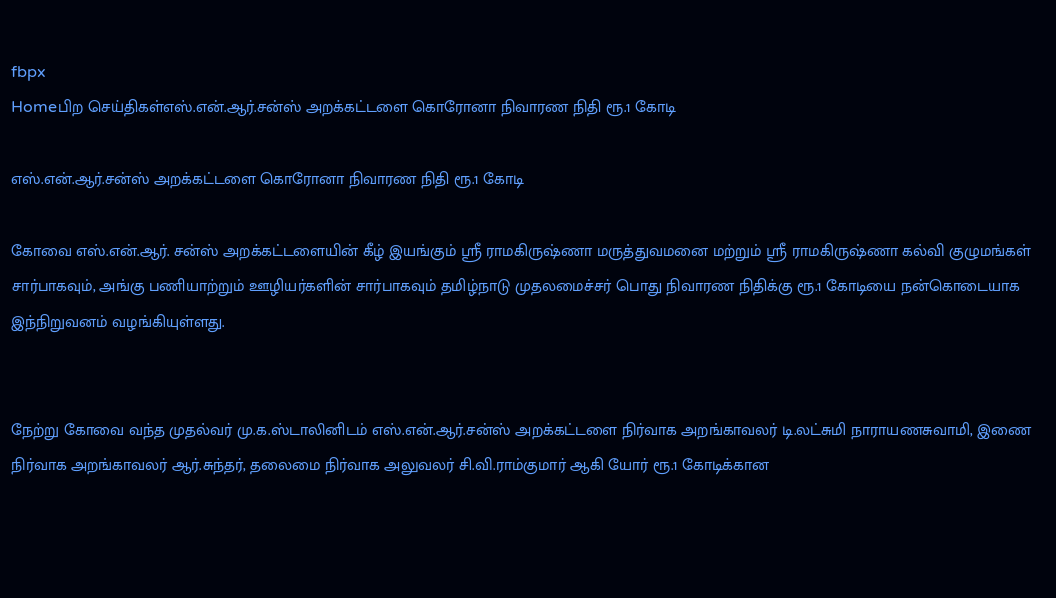fbpx
Homeபிற செய்திகள்எஸ்.என்.ஆர்.சன்ஸ் அறக்கட்டளை கொரோனா நிவாரண நிதி ரூ.1 கோடி

எஸ்.என்.ஆர்.சன்ஸ் அறக்கட்டளை கொரோனா நிவாரண நிதி ரூ.1 கோடி

கோவை எஸ்.என்.ஆர். சன்ஸ் அறக்கட்டளையின் கீழ் இயங்கும் ஸ்ரீ ராமகிருஷ்ணா மருத்துவமனை மற்றும் ஸ்ரீ ராமகிருஷ்ணா கல்வி குழுமங்கள் சார்பாகவும், அங்கு பணியாற்றும் ஊழியர்களின் சார்பாகவும் தமிழ்நாடு முதலமைச்சர் பொது நிவாரண நிதிக்கு ரூ.1 கோடியை நன்கொடையாக இந்நிறுவனம் வழங்கியுள்ளது.


நேற்று கோவை வந்த முதல்வர் மு.க.ஸ்டாலினிடம் எஸ்.என்.ஆர்.சன்ஸ் அறக்கட்டளை நிர்வாக அறங்காவலர் டி.லட்சுமி நாராயணசுவாமி, இணை நிர்வாக அறங்காவலர் ஆர்.சுந்தர், தலைமை நிர்வாக அலுவலர் சி.வி.ராம்குமார் ஆகி யோர் ரூ.1 கோடிக்கான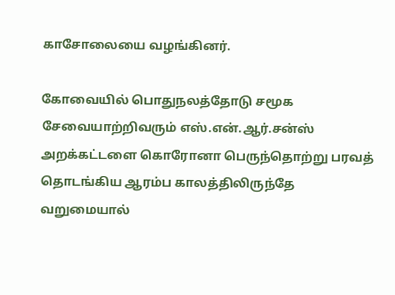காசோலையை வழங்கினர்.

கோவையில் பொதுநலத்தோடு சமூக சேவையாற்றிவரும் எஸ்.என்.ஆர்.சன்ஸ் அறக்கட்டளை கொரோனா பெருந்தொற்று பரவத் தொடங்கிய ஆரம்ப காலத்திலிருந்தே வறுமையால்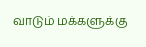வாடும் மக்களுக்கு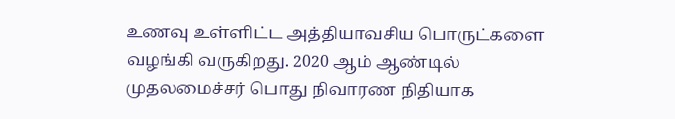உணவு உள்ளிட்ட அத்தியாவசிய பொருட்களை வழங்கி வருகிறது. 2020 ஆம் ஆண்டில் முதலமைச்சர் பொது நிவாரண நிதியாக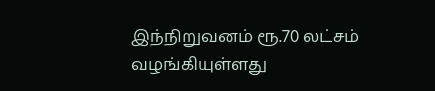இந்நிறுவனம் ரூ.70 லட்சம் வழங்கியுள்ளது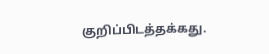குறிப்பிடத்தக்கது.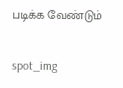படிக்க வேண்டும்

spot_img